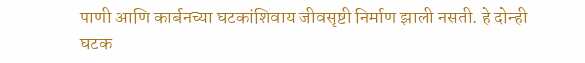पाणी आणि कार्बनच्या घटकांशिवाय जीवसृष्टी निर्माण झाली नसती. हे दोन्ही घटक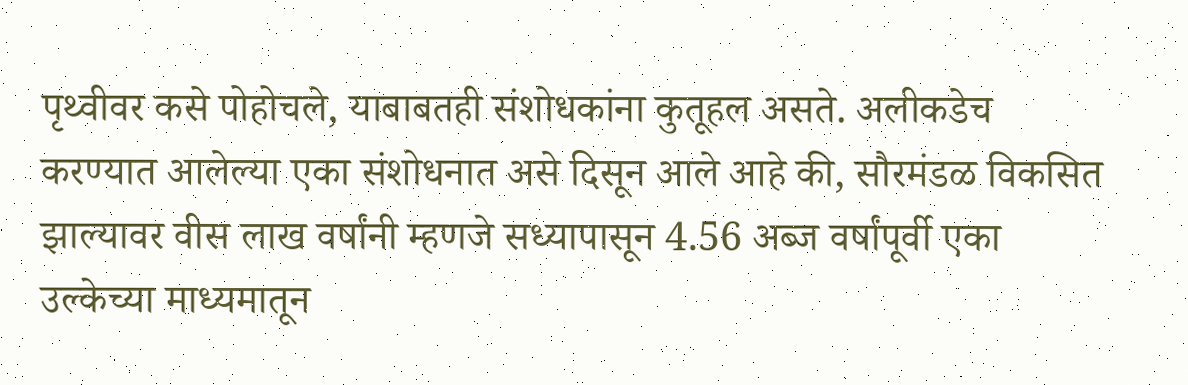पृथ्वीवर कसे पोहोचले, याबाबतही संशोधकांना कुतूहल असते. अलीकडेच करण्यात आलेल्या एका संशोधनात असे दिसून आले आहे की, सौरमंडळ विकसित झाल्यावर वीस लाख वर्षांनी म्हणजे सध्यापासून 4.56 अब्ज वर्षांपूर्वी एका उल्केच्या माध्यमातून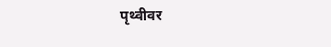पृथ्वीवर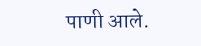पाणी आले.